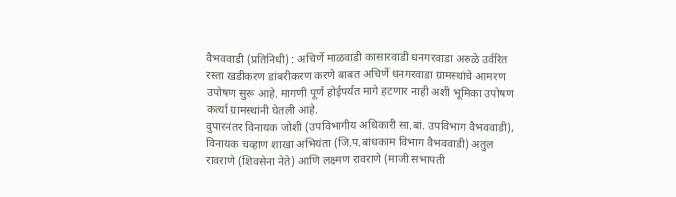वैभववाडी (प्रतिनिधी) : अचिर्णे माळवाडी कासारवाडी धनगरवाडा अरुळे उर्वरित रस्ता खडीकरण डांबरीकरण करणे बाबत अचिर्णे धनगरवाडा ग्रामस्थांचे आमरण उपोषण सुरू आहे. मागणी पूर्ण होईपर्यंत मागे हटणार नाही अशी भूमिका उपोषण कर्त्या ग्रामस्थांनी घेतली आहे.
दुपारनंतर विनायक जोशी (उपविभागीय अधिकारी सा.बां. उपविभाग वैभववाडी), विनायक चव्हाण शाखा अभियंता (जि.प.बांधकाम विभाग वैभववाडी) अतुल रावराणे (शिवसेना नेते) आणि लक्ष्मण रावराणे (माजी सभापती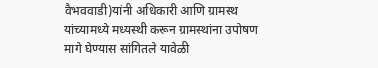वैभववाडी)यांनी अधिकारी आणि ग्रामस्थ यांच्यामध्ये मध्यस्थी करून ग्रामस्थांना उपोषण मागे घेण्यास सांगितले यावेळी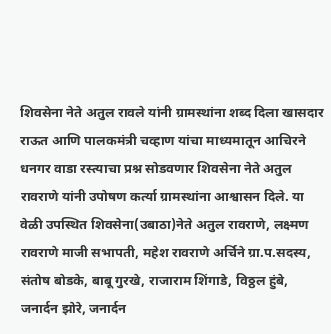शिवसेना नेते अतुल रावले यांनी ग्रामस्थांना शब्द दिला खासदार राऊत आणि पालकमंत्री चव्हाण यांचा माध्यमातून आचिरने धनगर वाडा रस्त्याचा प्रश्न सोडवणार शिवसेना नेते अतुल रावराणे यांनी उपोषण कर्त्या ग्रामस्थांना आश्वासन दिले. या वेळी उपस्थित शिवसेना(उबाठा)नेते अतुल रावराणे, लक्ष्मण रावराणे माजी सभापती, महेश रावराणे अर्चिने ग्रा.प.सदस्य, संतोष बोडके, बाबू गुरखे, राजाराम शिंगाडे, विठ्ठल हुंबे, जनार्दन झोरे, जनार्दन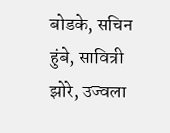बोडके, सचिन हुंबे, सावित्री झोरे, उज्वला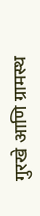गुरखे आणि ग्रामस्थ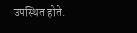उपस्थित होते.